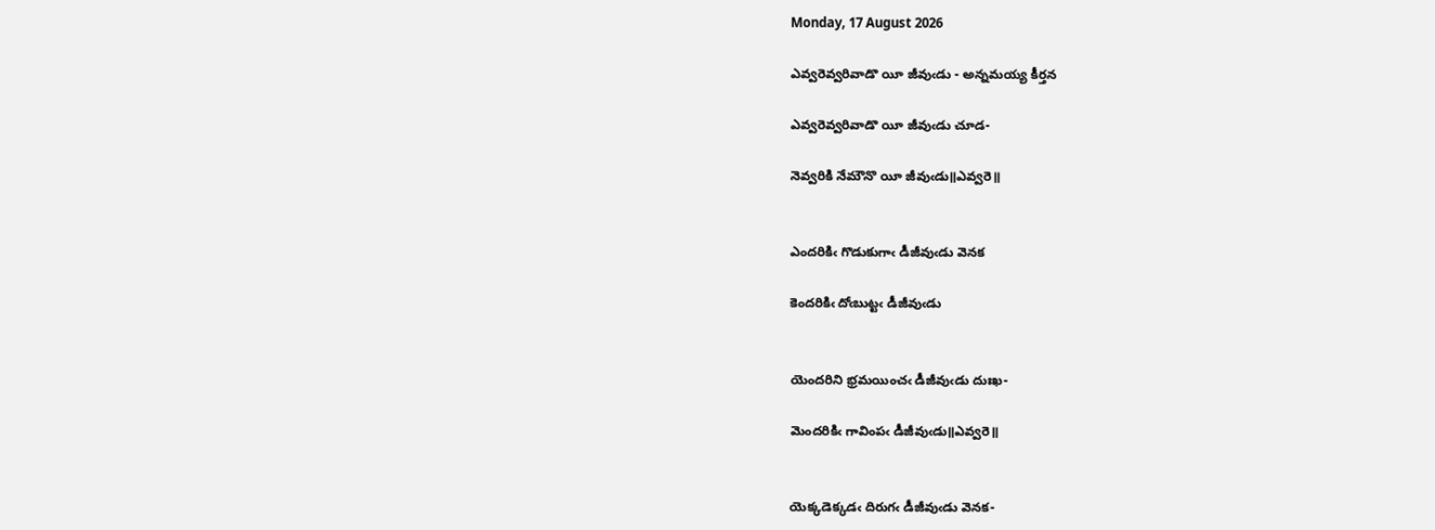Monday, 17 August 2026

ఎవ్వరెవ్వరివాడొ యీ జీవుఁడు - అన్నమయ్య కీర్తన

ఎవ్వరెవ్వరివాడొ యీ జీవుఁడు చూడ-

నెవ్వరికి నేమౌనొ యీ జీవుఁడు॥ఎవ్వరె॥


ఎందరికిఁ గొడుకుగాఁ డీజీవుఁడు వెనక

కెందరికిఁ దోఁబుట్టఁ డీజీవుఁడు


యెందరిని భ్రమయించఁ డీజీవుఁడు దుఃఖ-

మెందరికిఁ గావింపఁ డీజీవుఁడు॥ఎవ్వరె॥


యెక్కడెక్కడఁ దిరుగఁ డీజీవుఁడు వెనక-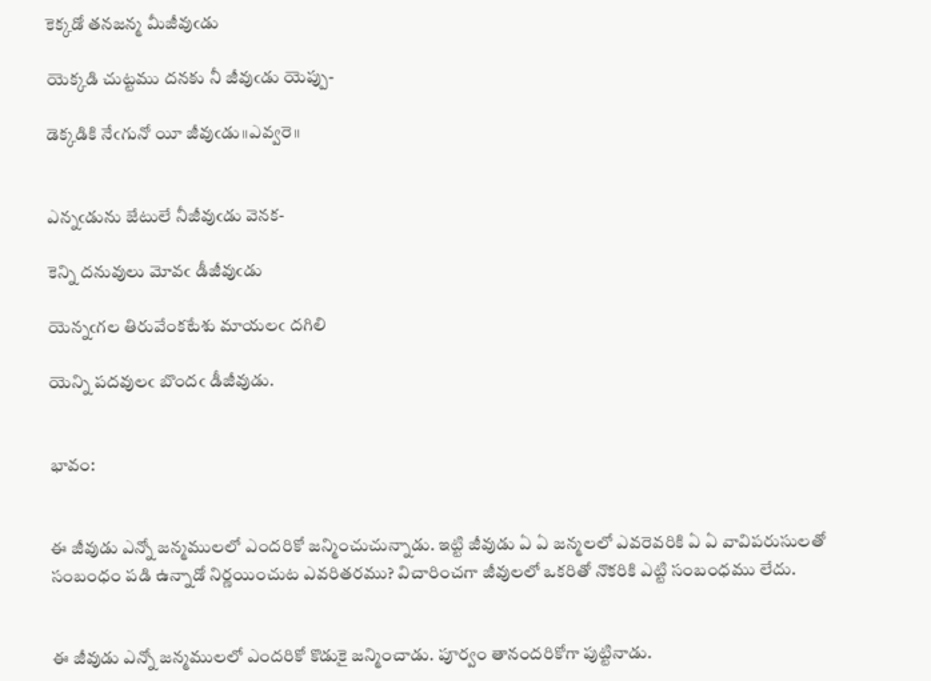కెక్కడో తనజన్మ మీజీవుఁడు

యెక్కడి చుట్టము దనకు నీ జీవుఁడు యెప్పు-

డెక్కడికి నేఁగునో యీ జీవుఁడు॥ఎవ్వరె॥


ఎన్నఁడును జేటులే నీజీవుఁడు వెనక-

కెన్ని దనువులు మోవఁ డీజీవుఁడు

యెన్నఁగల తిరువేంకటేశు మాయలఁ దగిలి

యెన్ని పదవులఁ బొందఁ డీజీవుడు.


భావం:


ఈ జీవుడు ఎన్నో జన్మములలో ఎందరికో జన్మించుచున్నాడు. ఇట్టి జీవుడు ఏ ఏ జన్మలలో ఎవరెవరికి ఏ ఏ వావిపరుసులతో సంబంధం పడి ఉన్నాడో నిర్ణయించుట ఎవరితరము? విచారించగా జీవులలో ఒకరితో నొకరికి ఎట్టి సంబంధము లేదు.


ఈ జీవుడు ఎన్నో జన్మములలో ఎందరికో కొడుకై జన్మించాడు. పూర్వం తానందరికోగా పుట్టినాడు.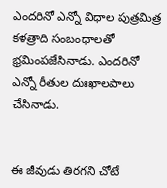ఎందరినో ఎన్నో విధాల పుత్రమిత్ర కళత్రాది సంబంధాలతో భ్రమింపజేసినాడు. ఎందరినో ఎన్నో రీతుల దుఃఖాలపాలు చేసినాడు.


ఈ జీవుడు తిరగని చోటే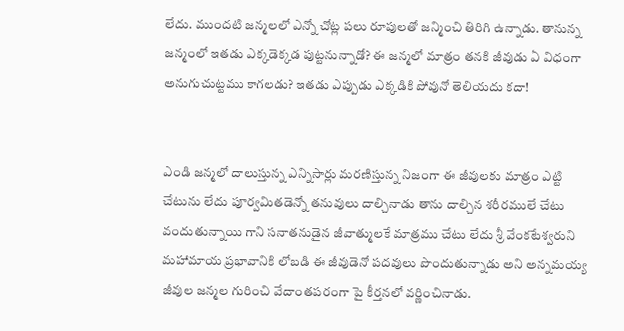లేదు. ముందటి జన్మలలో ఎన్నో చోట్ల పలు రూపులతో జన్మించి తిరిగి ఉన్నాడు. తానున్న జన్మంలో ఇతడు ఎక్కడెక్కడ పుట్టనున్నాడో? ఈ జన్మలో మాత్రం తనకి జీవుడు ఏ విధంగా అనుగుచుట్టము కాగలడు? ఇతడు ఎప్పుడు ఎక్కడికి పోవునో తెలియదు కదా!


ఎండి జన్మలో దాలుస్తున్న ఎన్నిసార్లు మరణిస్తున్న నిజంగా ఈ జీవులకు మాత్రం ఎట్టి చేటును లేదు పూర్వమితడెన్నో తనువులు దాల్చినాడు తాను దాల్చిన శరీరములే చేటు వందుతున్నాయి గాని సనాతనుడైన జీవాత్ములకే మాత్రము చేటు లేదు శ్రీ వేంకటేశ్వరుని మహామాయ ప్రభావానికి లోబడి ఈ జీవుడెనో పదవులు పొందుతున్నాడు అని అన్నమయ్య జీవుల జన్మల గురించి వేదాంతపరంగా పై కీర్తనలో వర్ణించినాడు.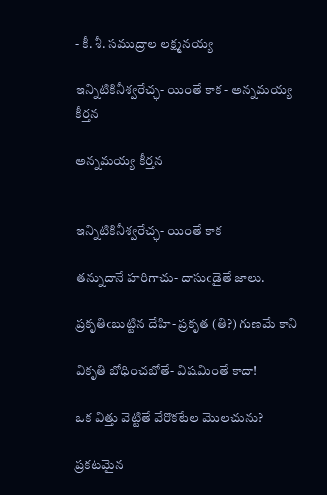- కీ. శీ. సముద్రాల లక్ష్మనయ్య

ఇన్నిటికినీశ్వరేచ్ఛ- యింతే కాక - అన్నమయ్య కీర్తన

అన్నమయ్య కీర్తన


ఇన్నిటికినీశ్వరేచ్ఛ- యింతే కాక

తన్నుదానే హరిగాచు- దాసుఁడైతే జాలు.

ప్రకృతిఁబుట్టిన దేహి- ప్రకృత (తి?) గుణమే కాని

వికృతి బోధించబోతే- విషమింతే కాదా!

ఒక విత్తు వెట్టితే వేరొకటేల మొలచును?

ప్రకటమైన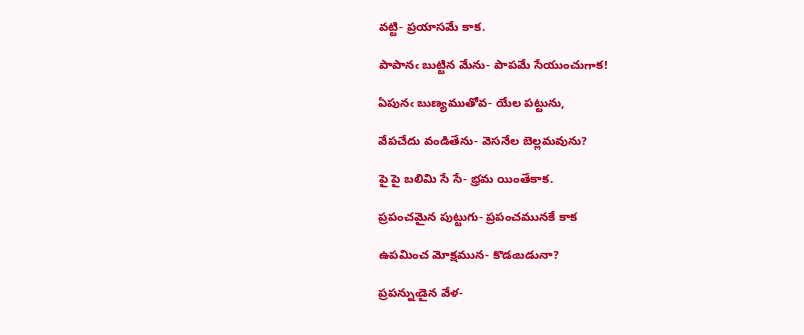వట్టి- ప్రయాసమే కాక.

పాపానఁ బుట్టిన మేను- పాపమే సేయుంచుగాక!

ఏపునఁ బుణ్యముతోవ- యేల పట్టును,

వేపచేదు వండితేను- వెసనేల బెల్లమవును?

పై పై బలిమి సే సే- భ్రమ యింతేకాక.

ప్రపంచమైన పుట్టుగు- ప్రపంచమునకే కాక

ఉపమించ మోక్షమున- కొడఁబడునా?

ప్రపన్నుఁడైన వేళ-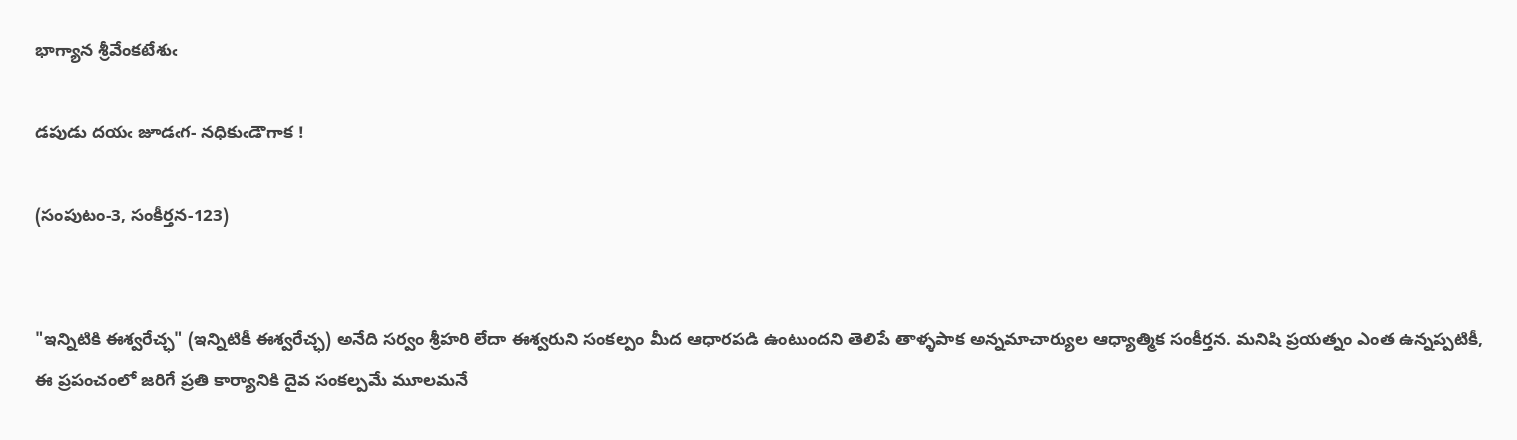భాగ్యాన శ్రీవేంకటేశుఁ

డపుడు దయఁ జూడఁగ- నధికుఁడౌగాక !

(సంపుటం-3, సంకీర్తన-123)


"ఇన్నిటికి ఈశ్వరేచ్ఛ" (ఇన్నిటికీ ఈశ్వరేచ్ఛ) అనేది సర్వం శ్రీహరి లేదా ఈశ్వరుని సంకల్పం మీద ఆధారపడి ఉంటుందని తెలిపే తాళ్ళపాక అన్నమాచార్యుల ఆధ్యాత్మిక సంకీర్తన. మనిషి ప్రయత్నం ఎంత ఉన్నప్పటికీ, ఈ ప్రపంచంలో జరిగే ప్రతి కార్యానికి దైవ సంకల్పమే మూలమనే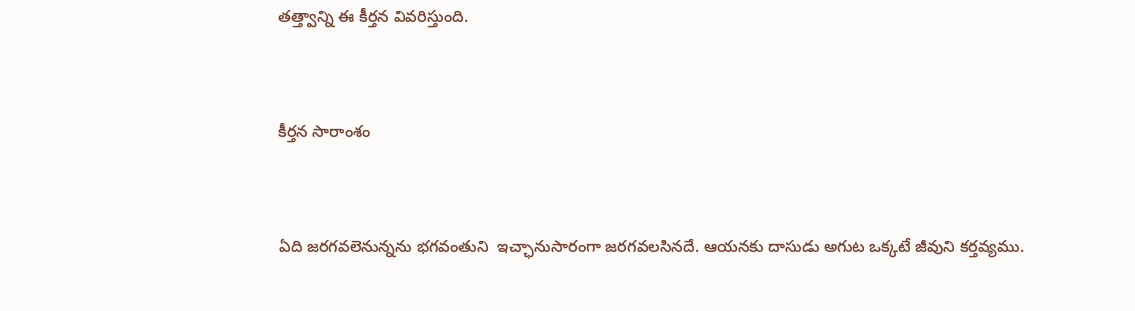తత్త్వాన్ని ఈ కీర్తన వివరిస్తుంది.


కీర్తన సారాంశం


ఏది జరగవలెనున్నను భగవంతుని  ఇచ్ఛానుసారంగా జరగవలసినదే. ఆయనకు దాసుడు అగుట ఒక్కటే జీవుని కర్తవ్యము.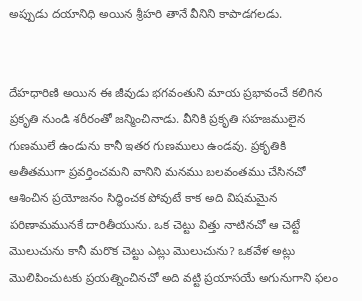అప్పుడు దయానిధి అయిన శ్రీహరి తానే వీనిని కాపాడగలడు.


దేహధారిణి అయిన ఈ జీవుడు భగవంతుని మాయ ప్రభావంచే కలిగిన ప్రకృతి నుండి శరీరంతో జన్మించినాడు. వీనికి ప్రకృతి సహజములైన గుణములే ఉండును కానీ ఇతర గుణములు ఉండవు. ప్రకృతికి అతీతముగా ప్రవర్తించమని వానిని మనము బలవంతము చేసినచో ఆశించిన ప్రయోజనం సిద్ధించక పోవుటే కాక అది విషమమైన పరిణామమునకే దారితీయును. ఒక చెట్టు విత్తు నాటినచో ఆ చెట్టే మొలుచును కానీ మరొక చెట్టు ఎట్లు మొలుచును? ఒకవేళ అట్లు మొలిపించుటకు ప్రయత్నించినచో అది వట్టి ప్రయాసయే అగునుగాని ఫలం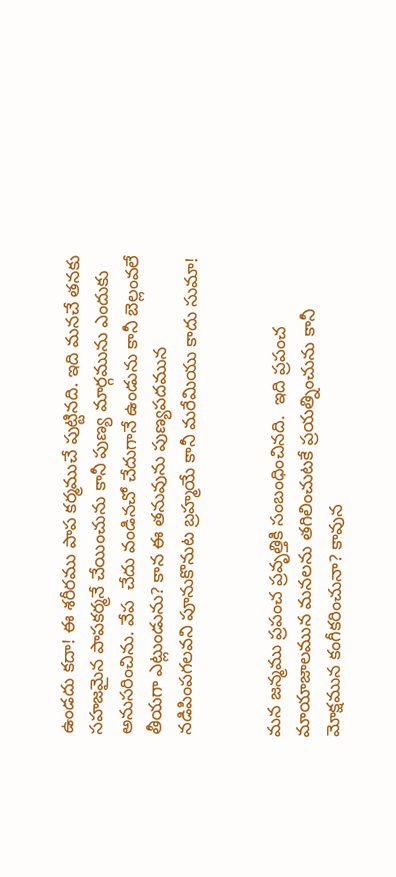ఉండదు కదా! ఈ శరీరము పాప కర్మముచే పుట్టినది. ఇది మనచే తనకు సహజమైన పాపకర్మనే చేయించును కానీ పుణ్య మార్గమును ఎందుకు అనుసరించిను. వేప  చేదు వండినచో చేదుగానే ఉండును కానీ బెల్లంవలే తీయగా ఎట్లుండును? కాన ఈ తనువును పుణ్యపదమున నడిపింపగలవని పూనుకొనుట బ్రహ్మయే కానీ మరేమియు కాదు సుమా!


మన జన్మము ప్రపంచ ప్రవృత్తికి సంబంధించినది.  ఇది ప్రపంచ మాయాజాలమున మనలను తగిలించుటకే ప్రయత్నించును కానీ మోక్షమున కంగీకరించునా? కావున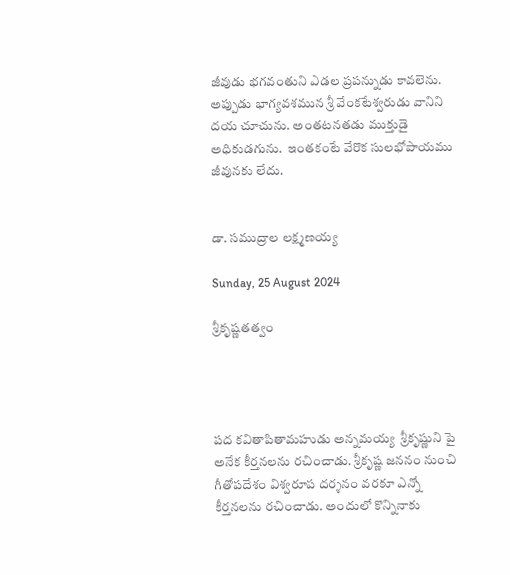జీవుడు భగవంతుని ఎడల ప్రపన్నుడు కావలెను. అప్పుడు భాగ్యవశమున శ్రీ వేంకటేశ్వరుడు వానిని దయ చూచును. అంతటనతడు ముక్తుడై అధికుడగును.  ఇంతకంటే వేరొక సులభోపాయము జీవునకు లేదు.


డా. సముద్రాల లక్ష్మణయ్య

Sunday, 25 August 2024

శ్రీకృష్ణతత్వం




పద కవితాపితామహుడు అన్నమయ్య  శ్రీకృష్ణుని పై అనేక కీర్తనలను రచించాడు. శ్రీకృష్ణ జననం నుంచి గీతోపదేశం విశ్వరూప దర్శనం వరకూ ఎన్నో కీర్తనలను రచించాడు. అందులో కొన్నినాకు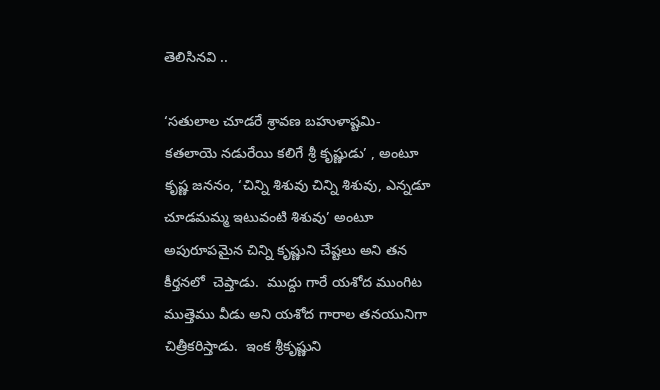తెలిసినవి ..

‘సతులాల చూడరే శ్రావణ బహుళాష్టమి-కతలాయె నడురేయి కలిగే శ్రీ కృష్ణుడు’ , అంటూ కృష్ణ జననం, ‘చిన్ని శిశువు చిన్ని శిశువు, ఎన్నడూ చూడమమ్మ ఇటువంటి శిశువు’ అంటూ అపురూపమైన చిన్ని కృష్ణుని చేష్టలు అని తన కీర్తనలో  చెప్తాడు.  ముద్దు గారే యశోద ముంగిట ముత్తెము వీడు అని యశోద గారాల తనయునిగా చిత్రీకరిస్తాడు.  ఇంక శ్రీకృష్ణుని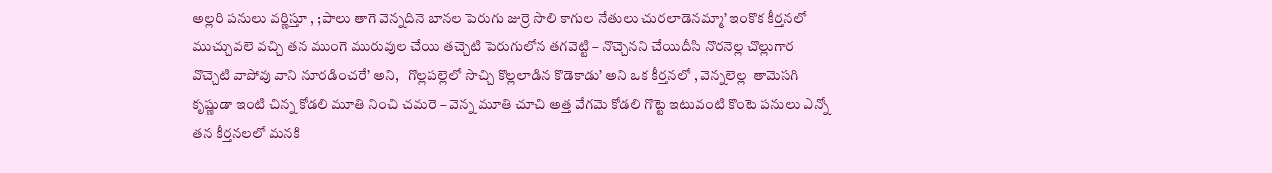అల్లరి పనులు వర్ణిస్తూ , ;పాలు తాగె వెన్నదినె బానల పెరుగు జుర్రె సొలి కాగుల నేతులు చురలాడెనమ్మా’ ఇంకొక కీర్తనలో ముచ్చువలె వచ్చి తన ముంగె మురువుల చేయి తచ్చెటి పెరుగులోన తగవెట్టి – నొచ్చెనని చేయిదీసి నొరనెల్ల చొల్లుగార వొచ్చెటి వాపోవు వాని నూరడించరే’ అని,   గొల్లపల్లెలో సొచ్చి కొల్లలాడిన కొడెకాడు’ అని ఒక కీర్తనలో , వెన్నలెల్ల  తామెసగి కృష్ణుడా ఇంటి చిన్న కోడలి మూతి నించి చమరె – వెన్న మూతి చూచి అత్త వేగమె కోడలి గొట్టె ఇటువంటి కొంటె పనులు ఎన్నో తన కీర్తనలలో మనకి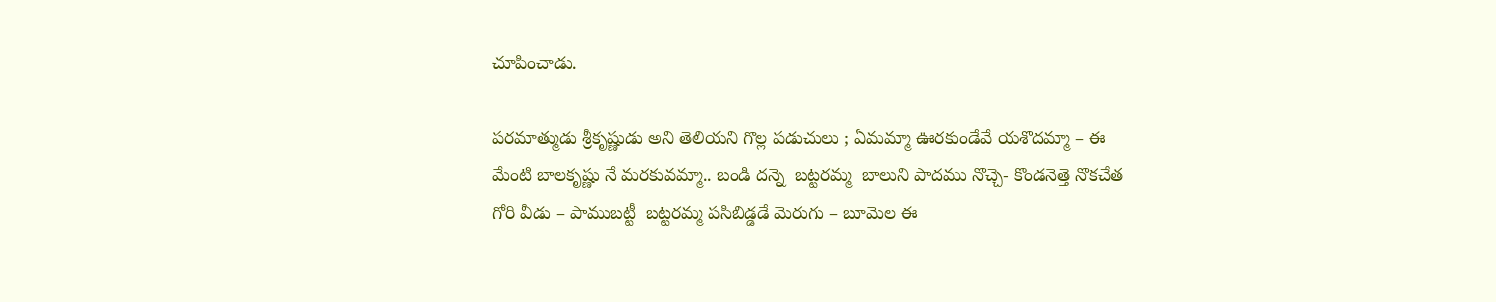చూపించాడు.

పరమాత్ముడు శ్రీకృష్ణుడు అని తెలియని గొల్ల పడుచులు ; ఏమమ్మా ఊరకుండేవే యశొదమ్మా – ఈ మేంటి బాలకృష్ణు నే మరకువమ్మా.. బండి దన్నె  బట్టరమ్మ  బాలుని పాదము నొచ్చె- కొండనెత్తె నొకచేత గోరి వీడు – పాముబట్టీ  బట్టరమ్మ పసిబిడ్డడే మెరుగు – బూమెల ఈ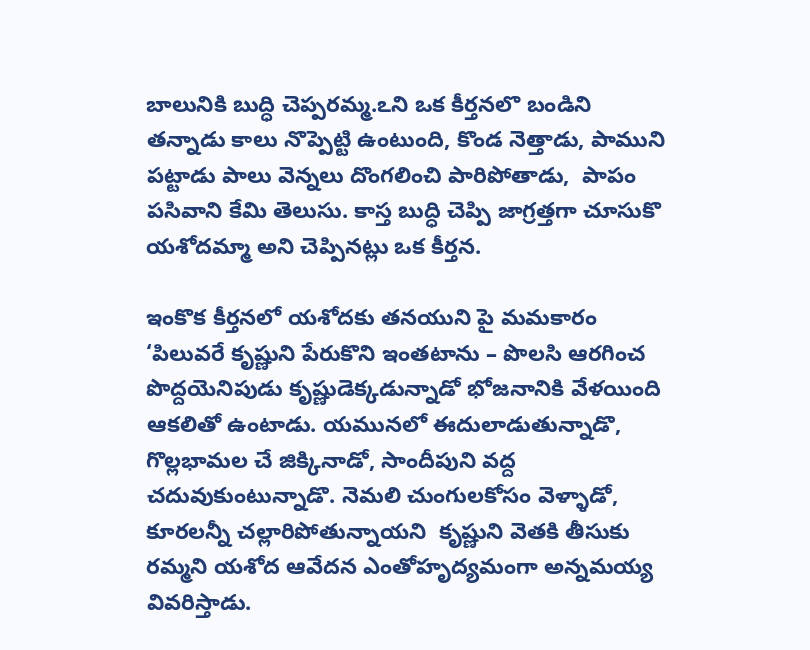బాలునికి బుద్ధి చెప్పరమ్మ.ఽని ఒక కీర్తనలొ బండిని తన్నాడు కాలు నొప్పెట్టి ఉంటుంది, కొండ నెత్తాడు, పాముని పట్టాడు పాలు వెన్నలు దొంగలించి పారిపోతాడు,  పాపం  పసివాని కేమి తెలుసు. కాస్త బుద్ధి చెప్పి జాగ్రత్తగా చూసుకొ యశోదమ్మా అని చెప్పినట్లు ఒక కీర్తన.

ఇంకొక కీర్తనలో యశోదకు తనయుని పై మమకారం ‘పిలువరే కృష్ణుని పేరుకొని ఇంతటాను – పొలసి ఆరగించ పొద్దయెనిపుడు కృష్ణుడెక్కడున్నాడో భోజనానికి వేళయింది ఆకలితో ఉంటాడు. యమునలో ఈదులాడుతున్నాడొ, గొల్లభామల చే జిక్కినాడో, సాందీపుని వద్ద చదువుకుంటున్నాడొ. నెమలి చుంగులకోసం వెళ్ళాడో, కూరలన్నీ చల్లారిపోతున్నాయని  కృష్ణుని వెతకి తీసుకు రమ్మని యశోద ఆవేదన ఎంతోహృద్యమంగా అన్నమయ్య వివరిస్తాడు.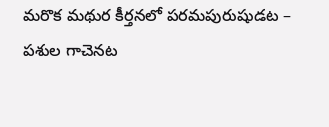మరొక మథుర కీర్తనలో పరమపురుషుడట – పశుల గాచెనట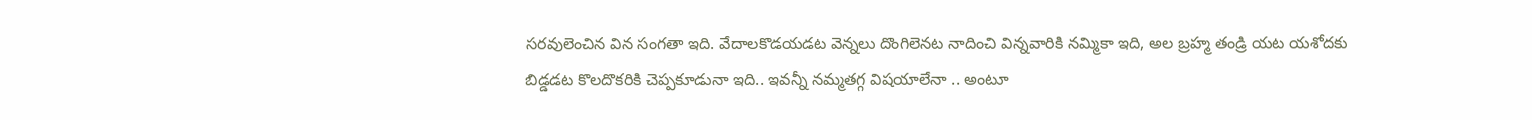సరవులెంచిన విన సంగతా ఇది. వేదాలకొడయడట వెన్నలు దొంగిలెనట నాదించి విన్నవారికి నమ్మికా ఇది, అల బ్రహ్మ తండ్రి యట యశోదకు బిడ్డడట కొలదొకరికి చెప్పకూడునా ఇది.. ఇవన్నీ నమ్మతగ్గ విషయాలేనా .. అంటూ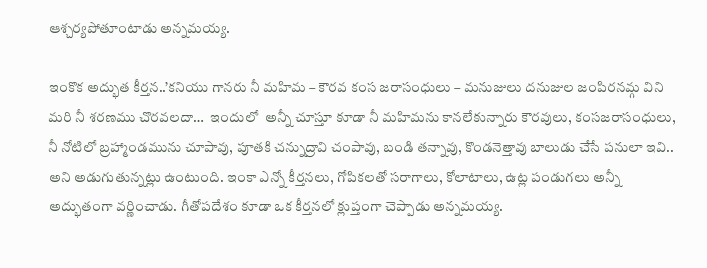ఆశ్చర్యపోతూంటాడు అన్నమయ్య.

ఇంకొక అద్భుత కీర్తన..’కనియు గానరు నీ మహిమ – కౌరవ కంస జరాసంధులు – మనుజులు దనుజుల జంపిరనమ్గ విని మరి నీ శరణము చొరవలదా…  ఇందులో  అన్నీ చూస్తూ కూడా నీ మహిమను కానలేకున్నారు కౌరవులు, కంసజరాసంధులు, నీ నోటిలో బ్రహ్మాండమును చూపావు, పూతకి చన్నుద్రావి చంపావు, బండి తన్నావు, కొండనెత్తావు బాలుడు చేసే పనులా ఇవి..  అని అడుగుతున్నట్లు ఉంటుంది. ఇంకా ఎన్నో కీర్తనలు, గోపికలతో సరాగాలు, కోలాటాలు, ఉట్ల పండుగలు అన్నీ అద్భుతంగా వర్ణించాడు. గీతోపదేశం కూడా ఒక కీర్తనలో క్లుప్తంగా చెప్పాడు అన్నమయ్య.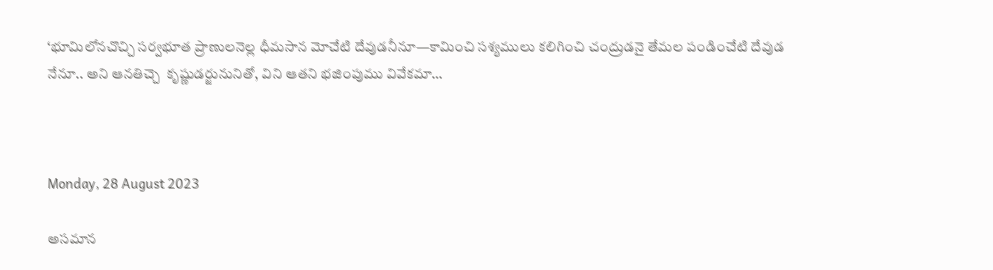‘భూమిలోనచొచ్చి సర్వభూత ప్రాణులనెల్ల ధీమసాన మోచేటి దేవుడనీనూ—కామించి సశ్యములు కలిగించి చంద్రుడనై తేమల పండించేటి దేవుడ నేనూ.. అని ఆనతిచ్చె  కృష్ణుడర్జునునితో, విని ఆతని భజింపుము వివేకమా…



Monday, 28 August 2023

అసమాన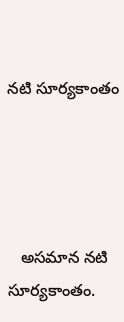నటి సూర్యకాంతం




   అసమాన నటి  సూర్యకాంతం.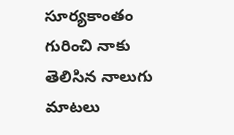సూర్యకాంతం గురించి నాకు తెలిసిన నాలుగు మాటలు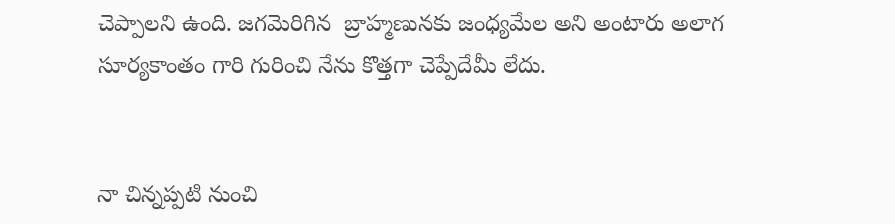చెప్పాలని ఉంది. జగమెరిగిన  బ్రాహ్మణునకు జంధ్యమేల అని అంటారు అలాగ సూర్యకాంతం గారి గురించి నేను కొత్తగా చెప్పేదేమీ లేదు.


నా చిన్నప్పటి నుంచి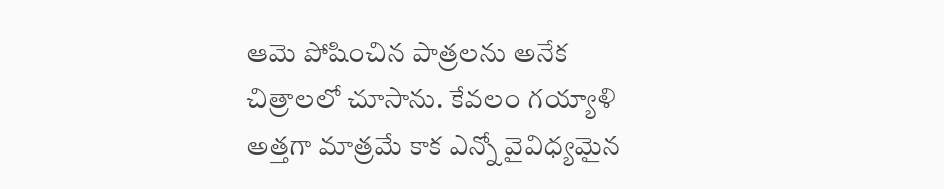ఆమె పోషించిన పాత్రలను అనేక చిత్రాలలో చూసాను. కేవలం గయ్యాళి అత్తగా మాత్రమే కాక ఎన్నో వైవిధ్యమైన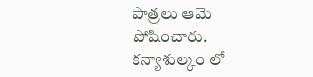పాత్రలు ఆమె పోషించారు.  కన్యాశుల్కం లో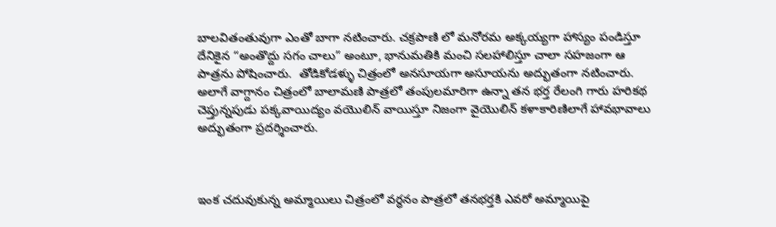బాలవితంతువుగా ఎంతో బాగా నటించారు. చక్రపాణి లో మనోరమ అక్కయ్యగా హాస్యం పండిస్తూ దేనికైన “అంతొద్దు సగం చాలు” అంటూ, భానుమతికి మంచి సలహాలిస్తూ చాలా సహజంగా ఆ పాత్రను పోషించారు.  తోడికోడళ్ళు చిత్రంలో అనసూయగా అసూయను అద్భుతంగా నటించారు. అలాగే వాగ్దానం చిత్రంలో బాలామణి పాత్రలో తంపులమారిగా ఉన్నా తన భర్త రేలంగి గారు హరికథ చెప్తున్నపుడు పక్కవాయిద్యం వయొలిన్ వాయిస్తూ నిజంగా వైయొలిన్ కళాకారిణిలాగే హావభావాలు అద్భుతంగా ప్రదర్శించారు.



ఇంక చదువుకున్న అమ్మాయిలు చిత్రంలో వర్ధనం పాత్రలో తనభర్తకి ఎవరో అమ్మాయిపై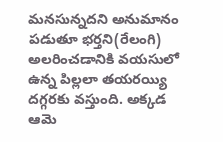మనసున్నదని అనుమానం పడుతూ భర్తని(రేలంగి) అలరించడానికి వయసులో ఉన్న పిల్లలా తయరయ్యి దగ్గరకు వస్తుంది. అక్కడ ఆమె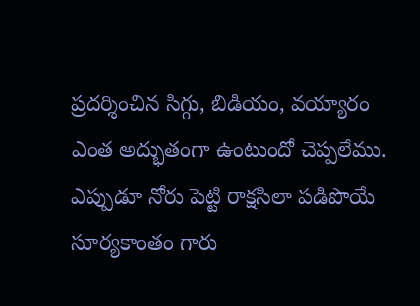ప్రదర్శించిన సిగ్గు, బిడియం, వయ్యారం ఎంత అద్భుతంగా ఉంటుందో చెప్పలేము. ఎప్పుడూ నోరు పెట్టి రాక్షసిలా పడిపొయే సూర్యకాంతం గారు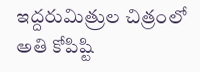ఇద్దరుమిత్రుల చిత్రంలో అతి కోపిష్టి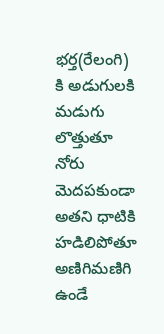భర్త(రేలంగి) కి అడుగులకి మడుగు లొత్తుతూ నోరు మెదపకుండా అతని ధాటికి హడిలిపోతూ అణిగిమణిగి ఉండే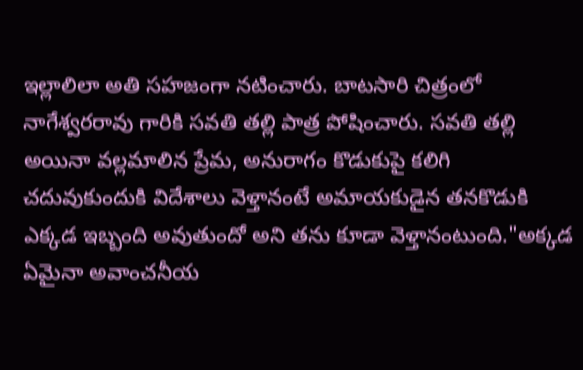ఇల్లాలిలా అతి సహజంగా నటించారు. బాటసారి చిత్రంలో నాగేశ్వరరావు గారికి సవతి తల్లి పాత్ర పోషించారు. సవతి తల్లి అయినా వల్లమాలిన ప్రేమ, అనురాగం కొడుకుపై కలిగి చదువుకుందుకి విదేశాలు వెళ్తానంటే అమాయకుడైన తనకొడుకి ఎక్కడ ఇబ్బంది అవుతుందో అని తను కూడా వెళ్తానంటుంది."అక్కడ ఏమైనా అవాంచనీయ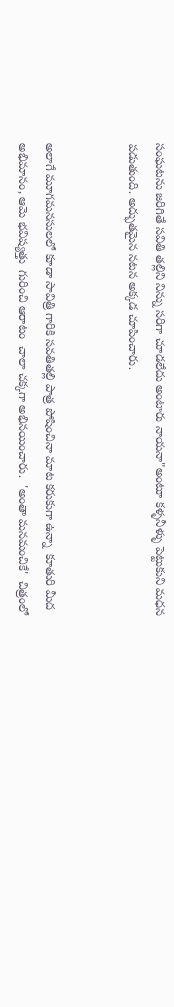సంఘటను జరిగితే సవితి తల్లిని నిన్ను సరిగా చూడలేదు అంటారు నాయనా"అంటూ కళ్ళనీళ్ళు పెట్టుకుని మధన పడుతుంది. అద్భుతమైన నటన అక్కడ చూపించారు.


అలాగే మూగమనసులలో కూడా సావిత్రి గారికి సవతితల్లి పాత్ర పోషించినా మాట కరుకుగా ఉన్నా  కూతురి మీద అభిమానం, ఆమె భవిష్యత్తు  గురించి ఆరాటం  చాలా చక్కగా అభినయించారు.  'అంతా మనమంచికే'  చిత్రంలో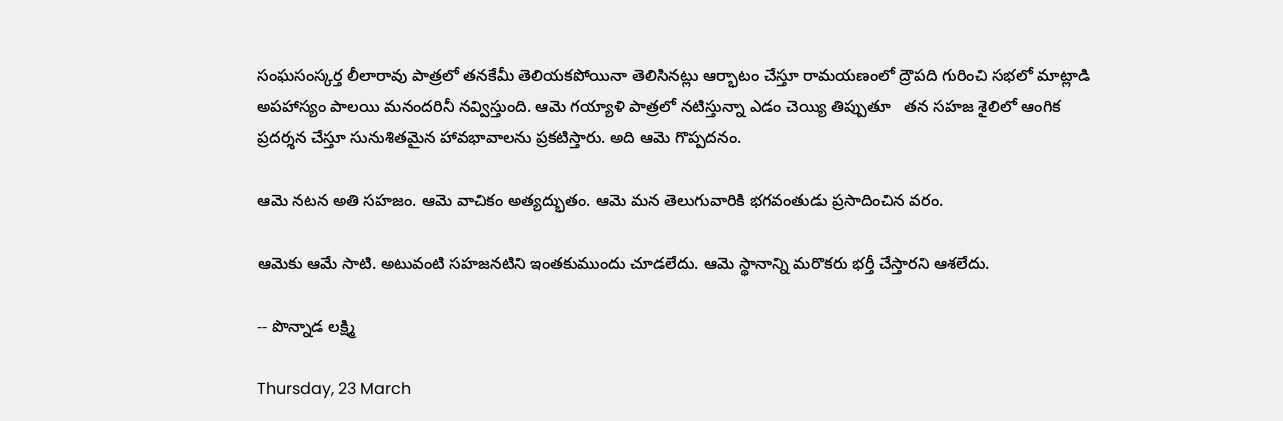సంఘసంస్కర్త లీలారావు పాత్రలో తనకేమీ తెలియకపోయినా తెలిసినట్లు ఆర్భాటం చేస్తూ రామయణంలో ద్రౌపది గురించి సభలో మాట్లాడి అపహాస్యం పాలయి మనందరినీ నవ్విస్తుంది. ఆమె గయ్యాళి పాత్రలో నటిస్తున్నా ఎడం చెయ్యి తిప్పుతూ   తన సహజ శైలిలో ఆంగిక ప్రదర్శన చేస్తూ సునుశితమైన హావభావాలను ప్రకటిస్తారు. అది ఆమె గొప్పదనం.

ఆమె నటన అతి సహజం. ఆమె వాచికం అత్యద్భుతం. ఆమె మన తెలుగువారికి భగవంతుడు ప్రసాదించిన వరం.

ఆమెకు ఆమే సాటి. అటువంటి సహజనటిని ఇంతకుముందు చూడలేదు. ఆమె స్థానాన్ని మరొకరు భర్తీ చేస్తారని ఆశలేదు.

-- పొన్నాడ లక్ష్మి

Thursday, 23 March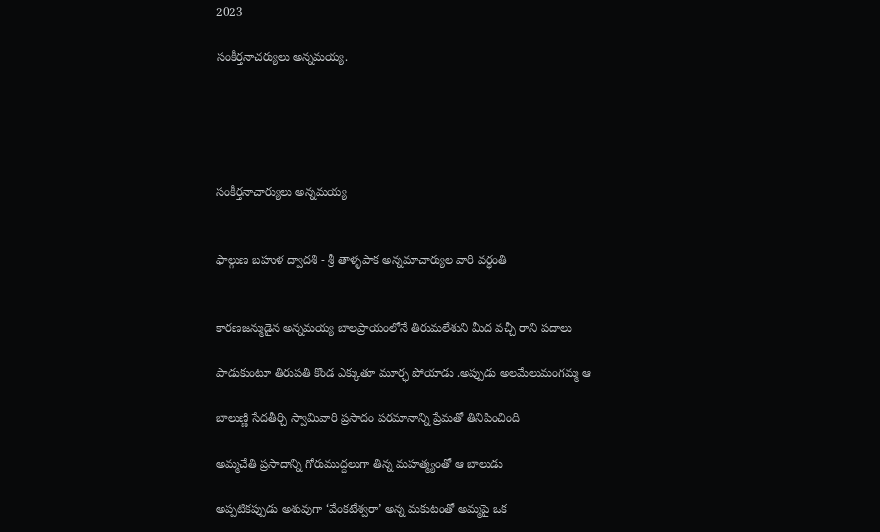2023

సంకీర్తనాచర్యులు అన్నమయ్య.





సంకీర్తనాచార్యులు అన్నమయ్య


ఫాల్గుణ బహుళ ద్వాదశి - శ్రీ తాళ్ళపాక అన్నమాచార్యుల వారి వర్ధంతి


కారణజన్ముడైన అన్నమయ్య బాలప్రాయంలోనే తిరుమలేశుని మీద వచ్చీ రాని పదాలు

పాడుకుంటూ తిరుపతి కొండ ఎక్కుతూ మూర్ఛ పోయాడు .అప్పుడు అలమేలుమంగమ్మ ఆ

బాలుణ్ణి సేదతీర్చి స్వామివారి ప్రసాదం పరమానాన్ని ప్రేమతో తినిపించింది

అమ్మచేతి ప్రసాదాన్ని గోరుముద్దలుగా తిన్న మహత్మ్యంతో ఆ బాలుడు

అప్పటికప్పుడు అశువుగా ‘వేంకటేశ్వరా’ అన్న మకుటంతో అమ్మపై ఒక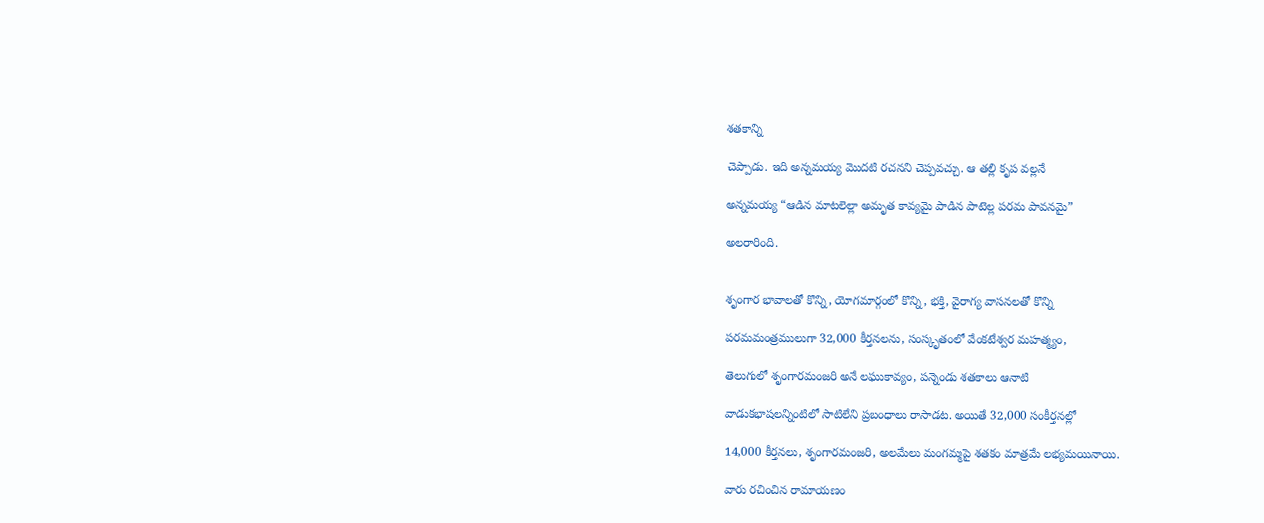శతకాన్ని

చెప్పాడు. ఇది అన్నమయ్య మొదటి రచనని చెప్పవచ్చు. ఆ తల్లి కృప వల్లనే

అన్నమయ్య “ఆడిన మాటలెల్లా అమృత కావ్యమై పాడిన పాటెల్ల పరమ పావనమై”

అలరారింది.


శృంగార భావాలతో కొన్ని, యోగమార్గంలో కొన్ని, భక్తి, వైరాగ్య వాసనలతో కొన్ని

పరమమంత్రములుగా 32,000 కీర్తనలను, సంస్కృతంలో వేంకటేశ్వర మహత్మ్యం,

తెలుగులో శృంగారమంజరి అనే లఘుకావ్యం, పన్నెండు శతకాలు ఆనాటి

వాడుకభాషలన్నింటిలో సాటిలేని ప్రబంధాలు రాసాడట. అయితే 32,000 సంకీర్తనల్లో

14,000 కీర్తనలు, శృంగారమంజరి, అలమేలు మంగమ్మపై శతకం మాత్రమే లభ్యమయినాయి.

వారు రచించిన రామాయణం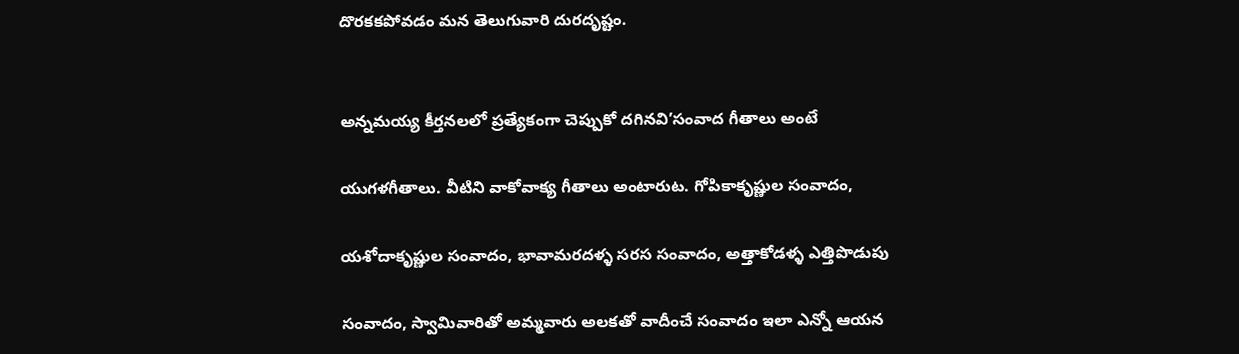దొరకకపోవడం మన తెలుగువారి దురదృష్టం.


అన్నమయ్య కీర్తనలలో ప్రత్యేకంగా చెప్పుకో దగినవి’సంవాద గీతాలు అంటే

యుగళగీతాలు. వీటిని వాకోవాక్య గీతాలు అంటారుట. గోపికాకృష్ణుల సంవాదం,

యశోదాకృష్ణుల సంవాదం, భావామరదళ్ళ సరస సంవాదం, అత్తాకోడళ్ళ ఎత్తిపొడుపు

సంవాదం, స్వామివారితో అమ్మవారు అలకతో వాదీంచే సంవాదం ఇలా ఎన్నో ఆయన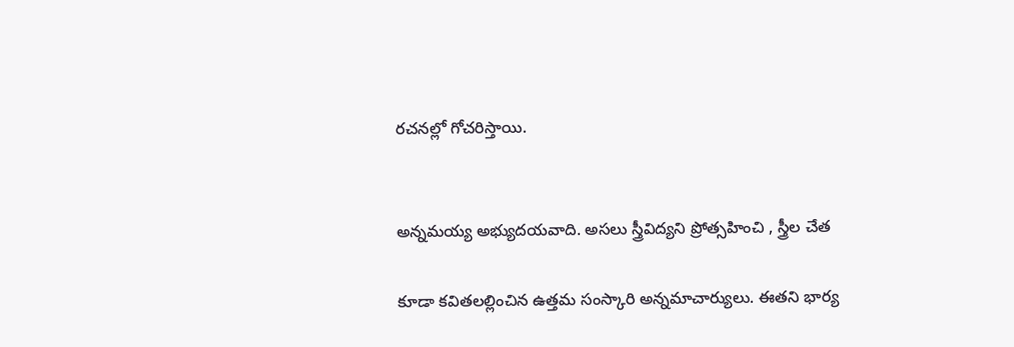రచనల్లో గోచరిస్తాయి.


అన్నమయ్య అభ్యుదయవాది. అసలు స్త్రీవిద్యని ప్రోత్సహించి , స్త్రీల చేత

కూడా కవితలల్లించిన ఉత్తమ సంస్కారి అన్నమాచార్యులు. ఈతని భార్య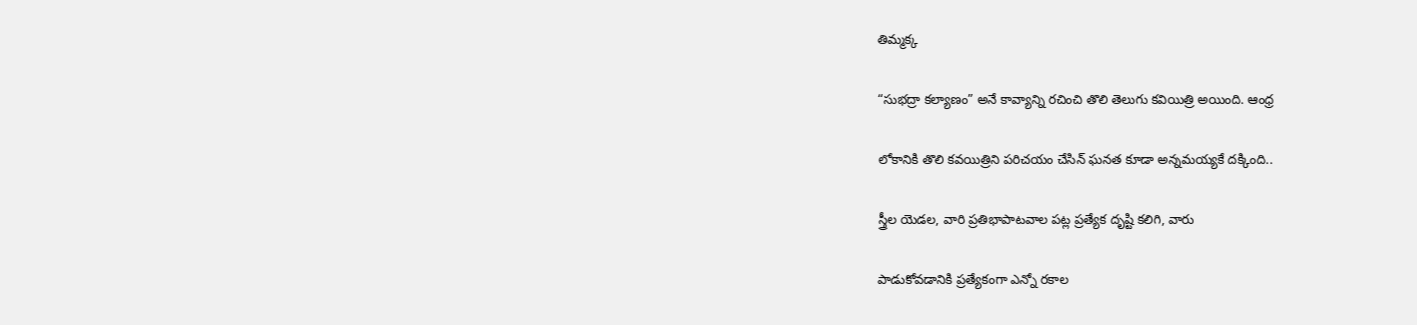తిమ్మక్క

“సుభద్రా కల్యాణం” అనే కావ్యాన్ని రచించి తొలి తెలుగు కవియిత్రి అయింది. ఆంధ్ర

లోకానికి తొలి కవయిత్రిని పరిచయం చేసిన్ ఘనత కూడా అన్నమయ్యకే దక్కింది..

స్త్రీల యెడల, వారి ప్రతిభాపాటవాల పట్ల ప్రత్యేక దృష్టి కలిగి, వారు

పాడుకోవడానికి ప్రత్యేకంగా ఎన్నో రకాల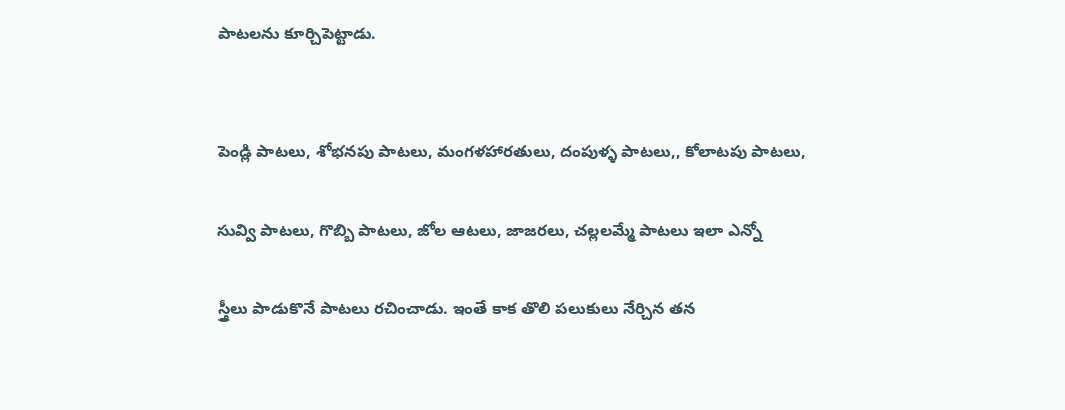పాటలను కూర్చిపెట్టాడు.


పెండ్లి పాటలు, శోభనపు పాటలు, మంగళహారతులు, దంపుళ్ళ పాటలు,, కోలాటపు పాటలు,

సువ్వి పాటలు, గొబ్బి పాటలు, జోల ఆటలు, జాజరలు, చల్లలమ్మే పాటలు ఇలా ఎన్నో

స్త్రీలు పాడుకొనే పాటలు రచించాడు. ఇంతే కాక తొలి పలుకులు నేర్చిన తన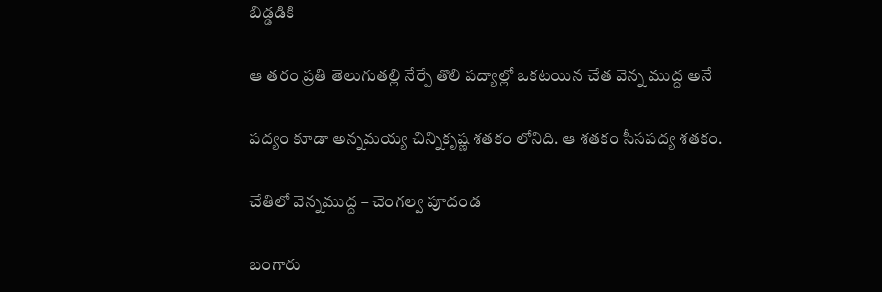బిడ్డడికి

ఆ తరం ప్రతి తెలుగుతల్లి నేర్పే తొలి పద్యాల్లో ఒకటయిన చేత వెన్న ముద్ద అనే

పద్యం కూడా అన్నమయ్య చిన్నికృష్ణ శతకం లోనిది. ఆ శతకం సీసపద్య శతకం.

చేతిలో వెన్నముద్ద – చెంగల్వ పూదండ

బంగారు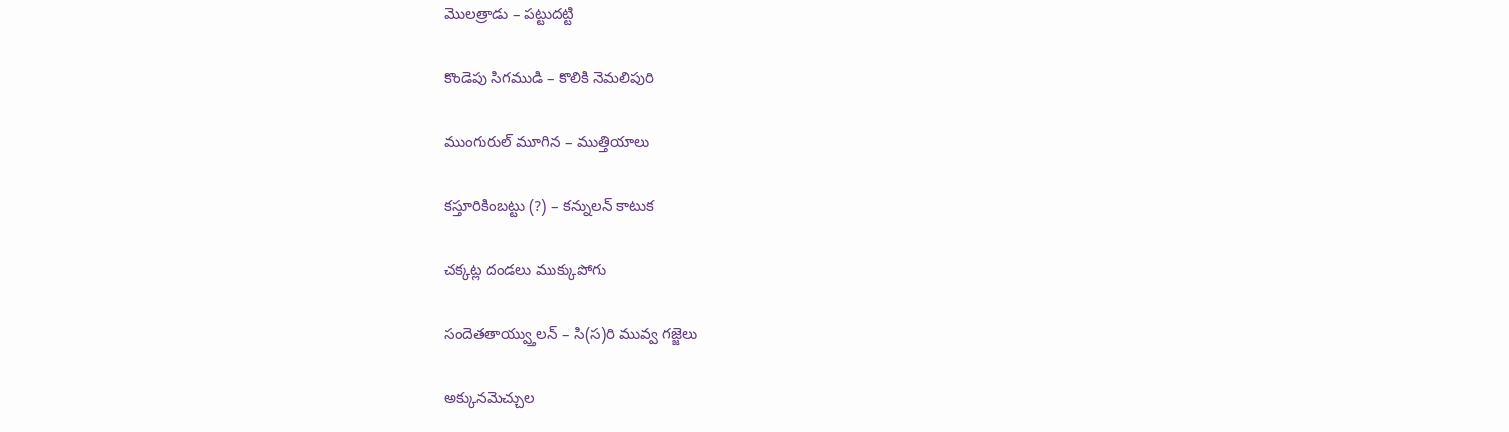మొలత్రాడు – పట్టుదట్టి

కొండెపు సిగముడి – కొలికి నెమలిపురి

ముంగురుల్ మూగిన – ముత్తియాలు

కస్తూరికింబట్టు (?) – కన్నులన్ కాటుక

చక్కట్ల దండలు ముక్కుపోగు

సందెతతాయ్వ్తులన్ – సి(స)రి మువ్వ గజ్జెలు

అక్కునమెచ్చుల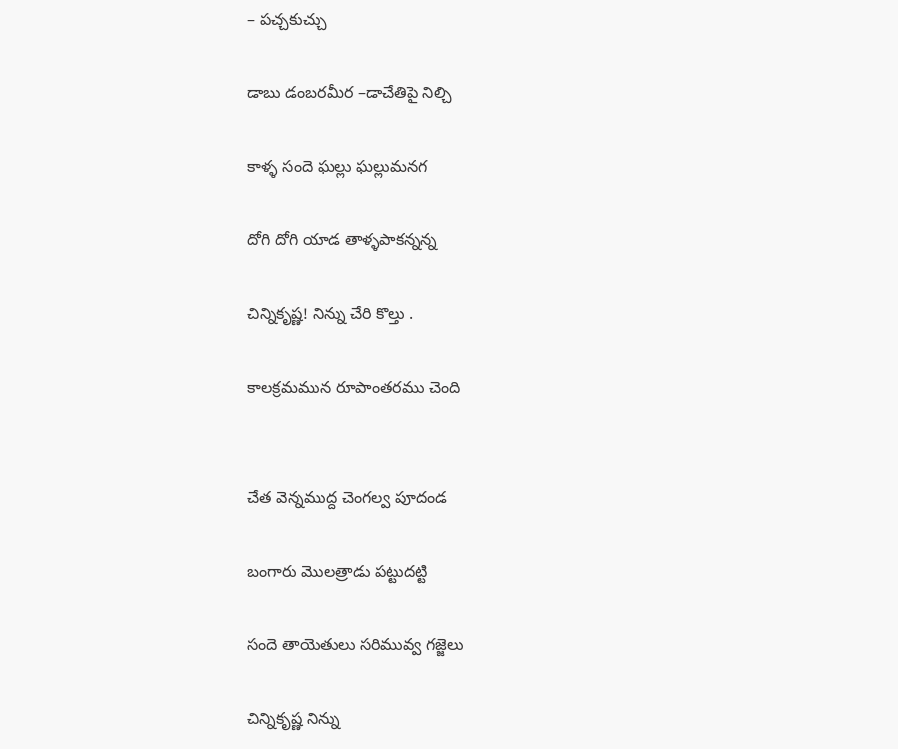– పచ్చకుచ్చు

డాబు డంబరమీర –డాచేతిపై నిల్చి

కాళ్ళ సందె ఘల్లు ఘల్లుమనగ

దోగి దోగి యాడ తాళ్ళపాకన్నన్న

చిన్నికృష్ణ! నిన్ను చేరి కొల్తు .

కాలక్రమమున రూపాంతరము చెంది


చేత వెన్నముద్ద చెంగల్వ పూదండ

బంగారు మొలత్రాడు పట్టుదట్టి

సందె తాయెతులు సరిమువ్వ గజ్జెలు

చిన్నికృష్ణ నిన్ను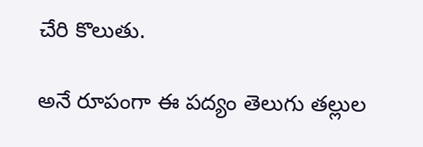చేరి కొలుతు.

అనే రూపంగా ఈ పద్యం తెలుగు తల్లుల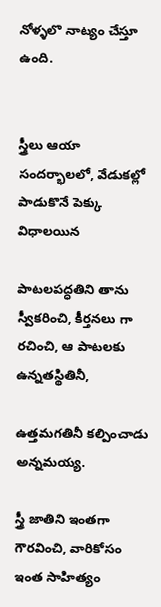నోళ్ళలొ నాట్యం చేస్తూ ఉంది.


స్త్రీలు ఆయా సందర్భాలలో, వేడుకల్లో పాడుకొనే పెక్కు విధాలయిన

పాటలపద్ధతిని తాను స్వీకరించి, కీర్తనలు గా రచించి, ఆ పాటలకు ఉన్నతస్థితినీ,

ఉత్తమగతినీ కల్పించాడు అన్నమయ్య.

స్త్రీ జాతిని ఇంతగా గౌరవించి, వారికోసం ఇంత సాహిత్యం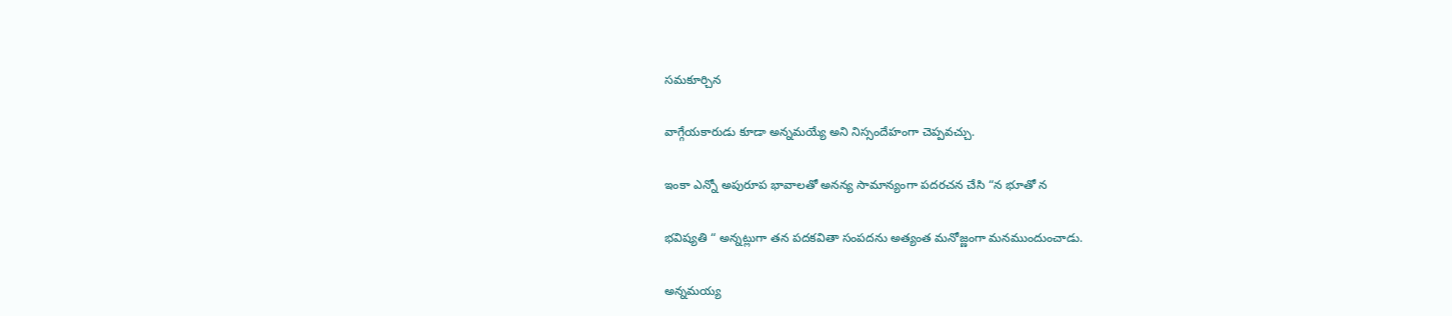సమకూర్చిన

వాగ్గేయకారుడు కూడా అన్నమయ్యే అని నిస్సందేహంగా చెప్పవచ్చు.

ఇంకా ఎన్నో అపురూప భావాలతో అనన్య సామాన్యంగా పదరచన చేసి “న భూతో న

భవిష్యతి “ అన్నట్లుగా తన పదకవితా సంపదను అత్యంత మనోజ్ణంగా మనముందుంచాడు.

అన్నమయ్య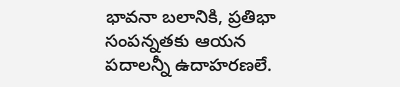భావనా బలానికి, ప్రతిభా సంపన్నతకు ఆయన పదాలన్నీ ఉదాహరణలే.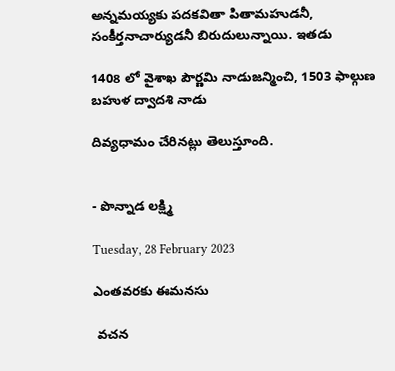అన్నమయ్యకు పదకవితా పితామహుడనీ, సంకీర్తనాచార్యుడనీ బిరుదులున్నాయి. ఇతడు

1408 లో వైశాఖ పౌర్ణమి నాడుజన్మించి, 1503 ఫాల్గుణ బహుళ ద్వాదశి నాడు

దివ్యధామం చేరినట్లు తెలుస్తూంది.


- పొన్నాడ లక్ష్మి

Tuesday, 28 February 2023

ఎంతవరకు ఈమనసు

 వచన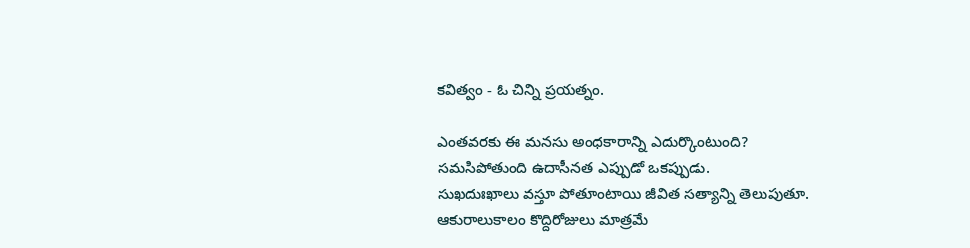కవిత్వం - ఓ చిన్ని ప్రయత్నం.

ఎంతవరకు ఈ మనసు అంధకారాన్ని ఎదుర్కొంటుంది?
సమసిపోతుంది ఉదాసీనత ఎప్పుడో ఒకప్పుడు.
సుఖదుఃఖాలు వస్తూ పోతూంటాయి జీవిత సత్యాన్ని తెలుపుతూ.
ఆకురాలుకాలం కొద్దిరోజులు మాత్రమే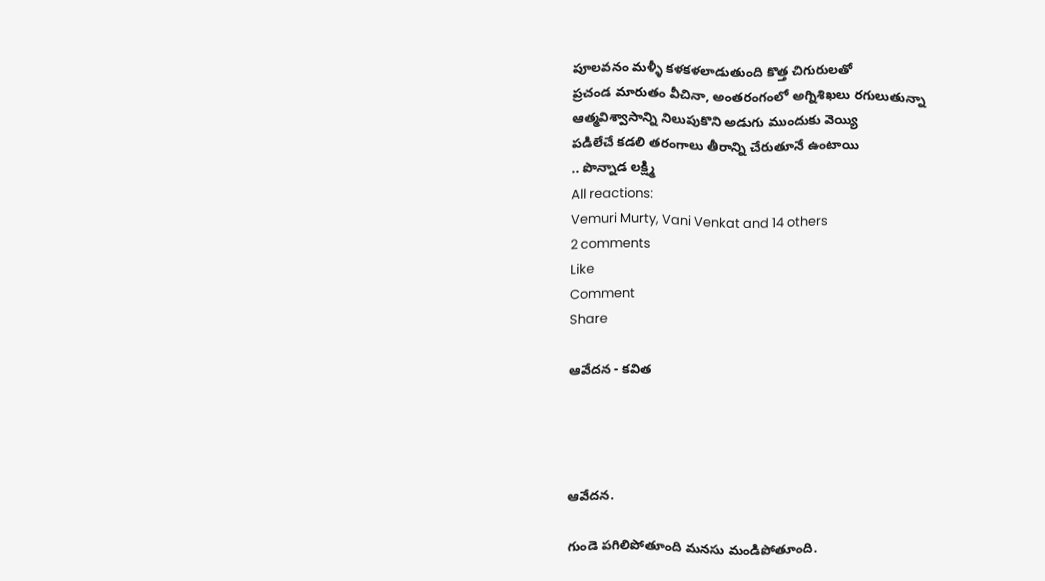పూలవనం మళ్ళీ కళకళలాడుతుంది కొత్త చిగురులతో
ప్రచండ మారుతం వీచినా, అంతరంగంలో అగ్నిశిఖలు రగులుతున్నా
ఆత్మవిశ్వాసాన్ని నిలుపుకొని అడుగు ముందుకు వెయ్యి
పడిలేచే కడలి తరంగాలు తీరాన్ని చేరుతూనే ఉంటాయి
.. పొన్నాడ లక్ష్మి
All reactions:
Vemuri Murty, Vani Venkat and 14 others
2 comments
Like
Comment
Share

ఆవేదన - కవిత




ఆవేదన.

గుండె పగిలిపోతూంది మనసు మండిపోతూంది.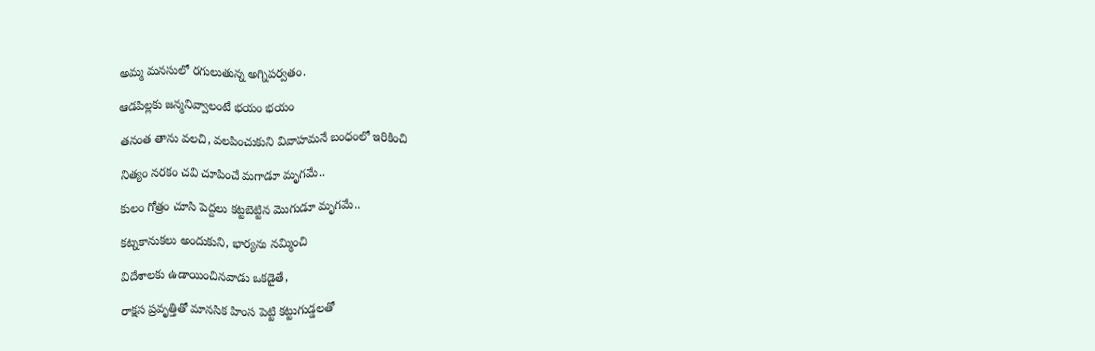అమ్మ మనసులో రగులుతున్న అగ్నిపర్వతం.

ఆడపిల్లకు జన్మనివ్వాలంటే భయం భయం

తనంత తాను వలచి, వలపించుకుని వివాహమనే బంధంలో ఇరికించి

నిత్యం నరకం చవి చూపించే మగాడూ మృగమే..

కులం గోత్రం చూసి పెద్దలు కట్టబెట్టిన మొగుడూ మృగమే..

కట్నకానుకలు అందుకుని, భార్యను నమ్మించి

విదేశాలకు ఉడాయించినవాడు ఒకడైతే,

రాక్షస ప్రవృత్తితో మానసిక హింస పెట్టి కట్టుగుడ్డలతో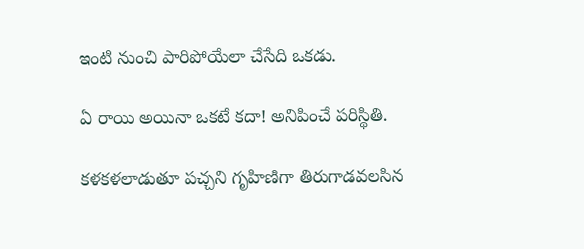ఇంటి నుంచి పారిపోయేలా చేసేది ఒకడు.

ఏ రాయి అయినా ఒకటే కదా! అనిపించే పరిస్థితి.

కళకళలాడుతూ పచ్చని గృహిణిగా తిరుగాడవలసిన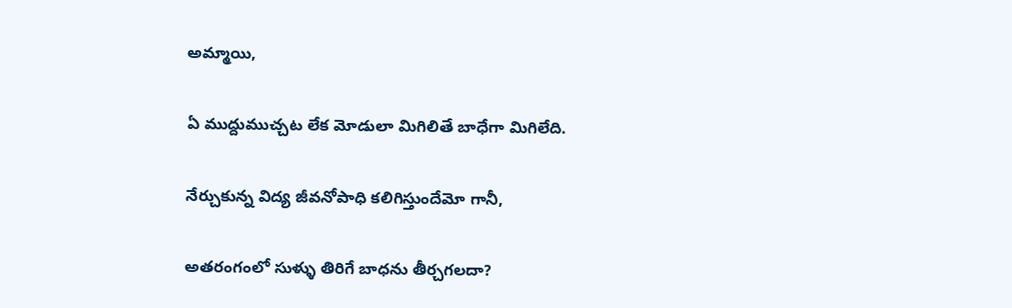అమ్మాయి,

ఏ ముద్దుముచ్చట లేక మోడులా మిగిలితే బాధేగా మిగిలేది.

నేర్చుకున్న విద్య జీవనోపాధి కలిగిస్తుందేమో గానీ,

అతరంగంలో సుళ్ళు తిరిగే బాధను తీర్చగలదా?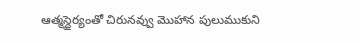ఆత్మస్థైర్యంతో చిరునవ్వు మొహాన పులుముకుని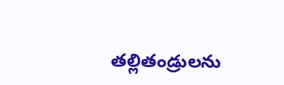తల్లితండ్రులను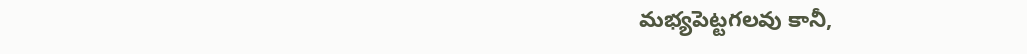మభ్యపెట్టగలవు కానీ,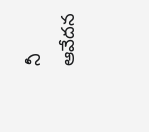నీ ఆవేదన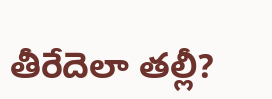తీరేదెలా తల్లీ?